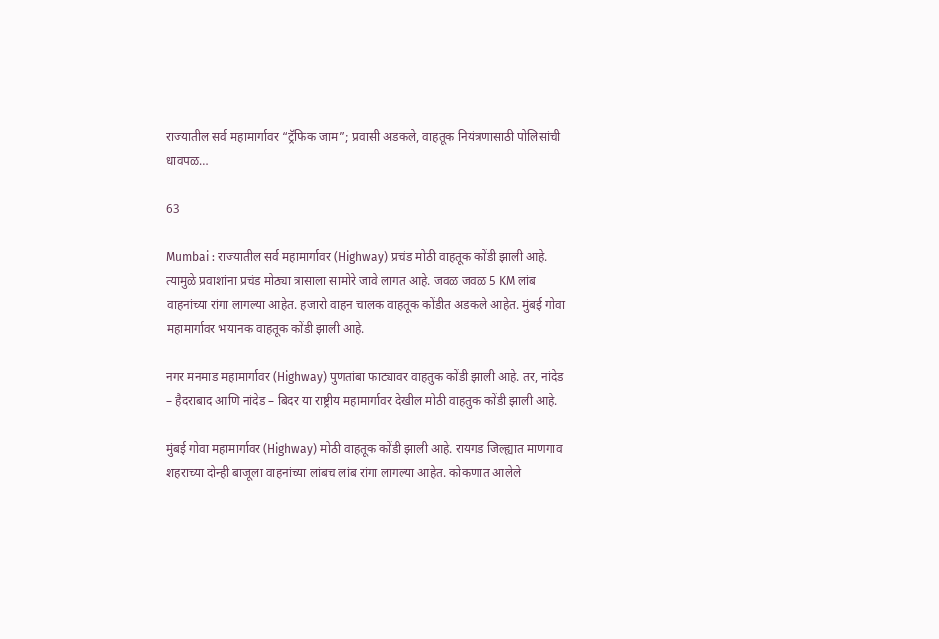राज्यातील सर्व महामार्गावर “ट्रॅफिक जाम”; प्रवासी अडकले, वाहतूक नियंत्रणासाठी पोलिसांची धावपळ…

63

Mumbai : राज्यातील सर्व महामार्गावर (Highway) प्रचंड मोठी वाहतूक कोंडी झाली आहे. त्यामुळे प्रवाशांना प्रचंड मोठ्या त्रासाला सामोरे जावे लागत आहे. जवळ जवळ 5 KM लांब वाहनांच्या रांगा लागल्या आहेत. हजारो वाहन चालक वाहतूक कोंडीत अडकले आहेत. मुंबई गोवा महामार्गावर भयानक वाहतूक कोंडी झाली आहे.

नगर मनमाड महामार्गावर (Highway) पुणतांबा फाट्यावर वाहतुक कोंडी झाली आहे. तर, नांदेड – हैदराबाद आणि नांदेड – बिदर या राष्ट्रीय महामार्गावर देखील मोठी वाहतुक कोंडी झाली आहे.

मुंबई गोवा महामार्गावर (Highway) मोठी वाहतूक कोंडी झाली आहे. रायगड जिल्ह्यात माणगाव शहराच्या दोन्ही बाजूला वाहनांच्या लांबच लांब रांगा लागल्या आहेत. कोकणात आलेले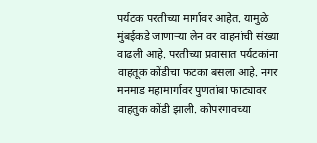पर्यटक परतीच्या मार्गावर आहेत. यामुळे मुंबईकडे जाणाऱ्या लेन वर वाहनांची संख्या वाढली आहे. परतीच्या प्रवासात पर्यटकांना वाहतूक कोंडीचा फटका बसला आहे. नगर मनमाड महामार्गावर पुणतांबा फाट्यावर वाहतुक कोंडी झाली. कोपरगावच्या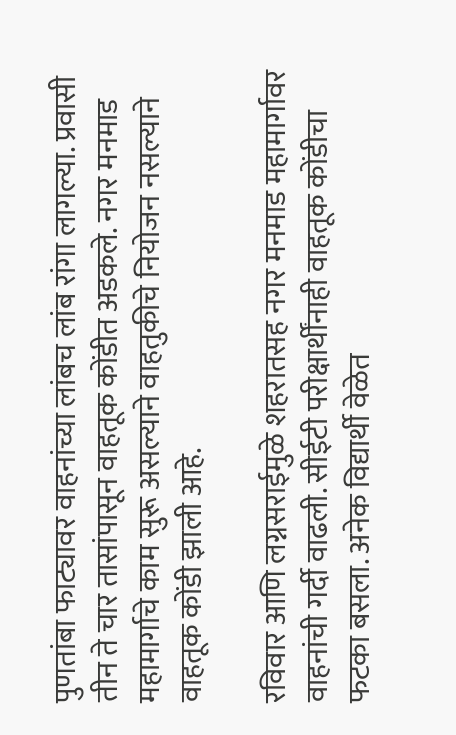पुणतांबा फाट्यावर वाहनांच्या लांबच लांब रांगा लागल्या. प्रवासी तीन ते चार तासांपासून वाहतूक कोंडीत अडकले. नगर मनमाड महामार्गाचे काम सुरू असल्याने वाहतुकीचे नियोजन नसल्याने वाहतूक कोंडी झाली आहे.

रविवार आणि लग्नसराईमुळे शहरातसह नगर मनमाड महामार्गावर वाहनांची गर्दी वाढली. सीईटी परीक्षार्थींनाही वाहतूक कोंडीचा फटका बसला. अनेक विद्यार्थी वेळेत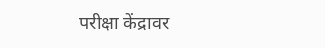परीक्षा केंद्रावर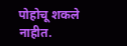पोहोचू शकले नाहीत.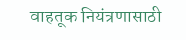वाहतूक नियंत्रणासाठी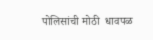पोलिसांची मोठी  धावपळ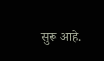सुरू आहे.